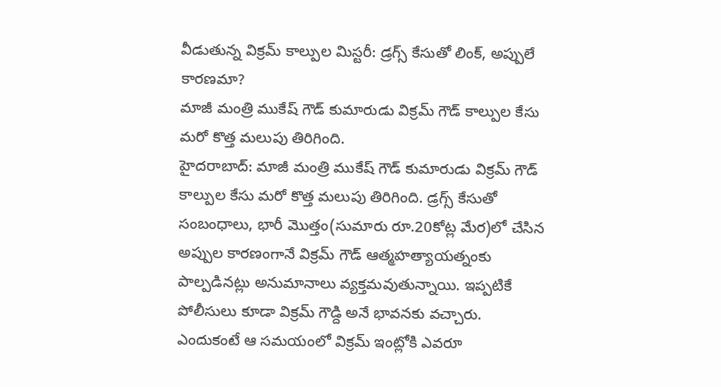వీడుతున్న విక్రమ్ కాల్పుల మిస్టరీ: డ్రగ్స్ కేసుతో లింక్, అప్పులే కారణమా?
మాజీ మంత్రి ముకేష్ గౌడ్ కుమారుడు విక్రమ్ గౌడ్ కాల్పుల కేసు మరో కొత్త మలుపు తిరిగింది.
హైదరాబాద్: మాజీ మంత్రి ముకేష్ గౌడ్ కుమారుడు విక్రమ్ గౌడ్ కాల్పుల కేసు మరో కొత్త మలుపు తిరిగింది. డ్రగ్స్ కేసుతో సంబంధాలు, భారీ మొత్తం(సుమారు రూ.20కోట్ల మేర)లో చేసిన అప్పుల కారణంగానే విక్రమ్ గౌడ్ ఆత్మహత్యాయత్నంకు పాల్పడినట్లు అనుమానాలు వ్యక్తమవుతున్నాయి. ఇప్పటికే పోలీసులు కూడా విక్రమ్ గౌడ్ది అనే భావనకు వచ్చారు. ఎందుకంటే ఆ సమయంలో విక్రమ్ ఇంట్లోకి ఎవరూ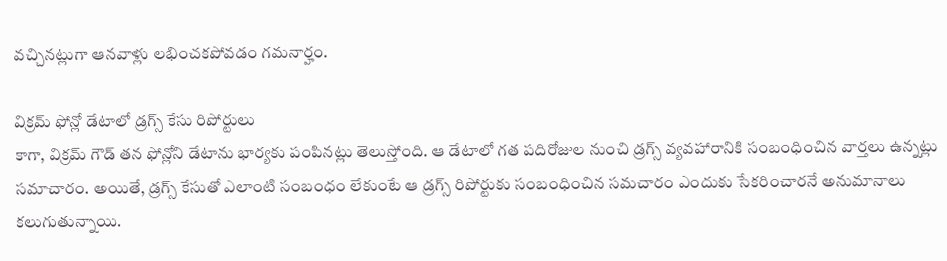వచ్చినట్లుగా ఆనవాళ్లు లభించకపోవడం గమనార్హం.

విక్రమ్ ఫోన్లో డేటాలో డ్రగ్స్ కేసు రిపోర్టులు
కాగా, విక్రమ్ గౌడ్ తన ఫోన్లోని డేటాను భార్యకు పంపినట్లు తెలుస్తోంది. ఆ డేటాలో గత పదిరోజుల నుంచి డ్రగ్స్ వ్యవహారానికి సంబంధించిన వార్తలు ఉన్నట్లు సమాచారం. అయితే, డ్రగ్స్ కేసుతో ఎలాంటి సంబంధం లేకుంటే ఆ డ్రగ్స్ రిపోర్టుకు సంబంధించిన సమచారం ఎందుకు సేకరించారనే అనుమానాలు కలుగుతున్నాయి.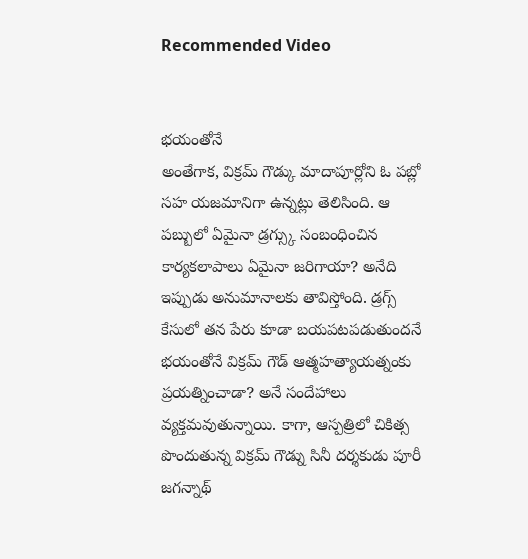Recommended Video


భయంతోనే
అంతేగాక, విక్రమ్ గౌడ్కు మాదాపూర్లోని ఓ పబ్లో సహ యజమానిగా ఉన్నట్లు తెలిసింది. ఆ పబ్బులో ఏమైనా డ్రగ్స్కు సంబంధించిన కార్యకలాపాలు ఏమైనా జరిగాయా? అనేది ఇప్పుడు అనుమానాలకు తావిస్తోంది. డ్రగ్స్ కేసులో తన పేరు కూడా బయపటపడుతుందనే భయంతోనే విక్రమ్ గౌడ్ ఆత్మహత్యాయత్నంకు ప్రయత్నించాడా? అనే సందేహాలు వ్యక్తమవుతున్నాయి. కాగా, ఆస్పత్రిలో చికిత్స పొందుతున్న విక్రమ్ గౌడ్ను సినీ దర్శకుడు పూరీ జగన్నాథ్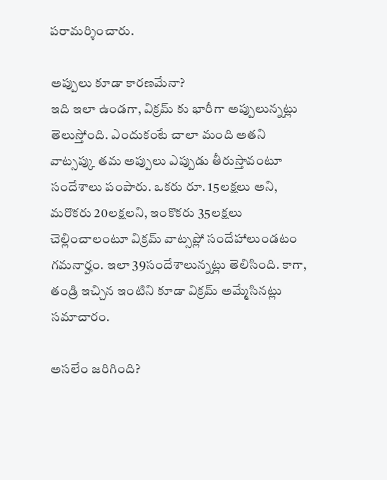పరామర్శించారు.

అప్పులు కూడా కారణమేనా?
ఇది ఇలా ఉండగా, విక్రమ్ కు భారీగా అప్పులున్నట్లు తెలుస్తోంది. ఎందుకంటే చాలా మంది అతని వాట్సప్కు తమ అప్పులు ఎప్పుడు తీరుస్తావంటూ సందేశాలు పంపారు. ఒకరు రూ. 15లక్షలు అని, మరొకరు 20లక్షలని, ఇంకొకరు 35లక్షలు చెల్లించాలంటూ విక్రమ్ వాట్సప్లో సందేహాలుండటం గమనార్హం. ఇలా 39సందేశాలున్నట్లు తెలిసింది. కాగా, తండ్రి ఇచ్చిన ఇంటిని కూడా విక్రమ్ అమ్మేసినట్లు సమాచారం.

అసలేం జరిగింది?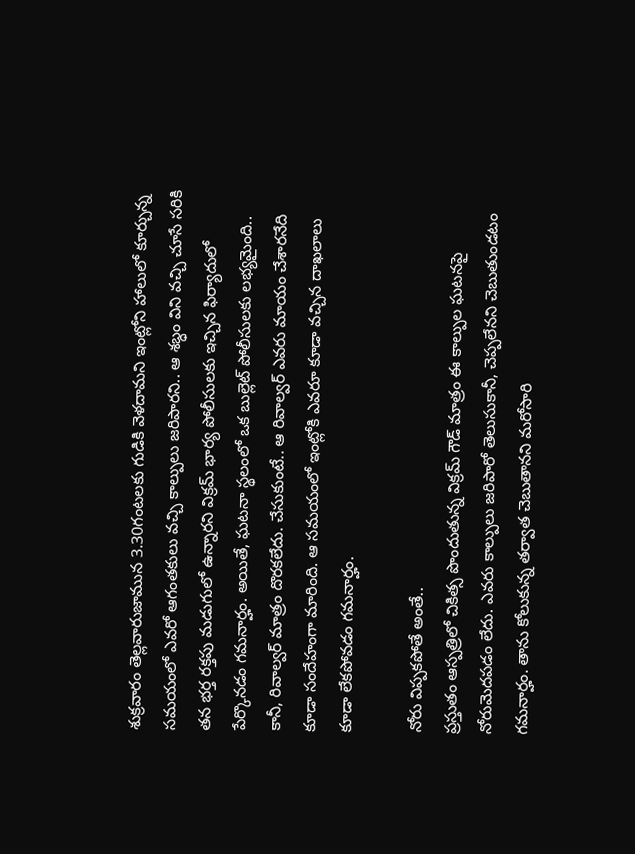శుక్రవారం తెల్లవారుజామున 3.30గంటలకు గుడికి వెళదామని ఇంట్లోని హాలులో కూర్చున్న సమయంలో ఎవరో ఆగంతకులు వచ్చి కాల్పులు జరిపారని.. ఆ శబ్ధం విని వచ్చి చూసే సరికి తన భర్త రక్తపు మడుగులో ఉన్నారని విక్రమ్ భార్య పోలీసులకు ఇచ్చిన ఫిర్యాదులో పేర్కొనడం గమనార్హం. అయితే, ఘటనా స్థలంలో ఒక బుల్లెట్ పోలీసులకు లభ్యమైంది.. కానీ, రివాల్వర్ మాత్రం దొరకలేదు. చేసుకుంటే.. ఆ రివాల్వర్ ఎవరు మాయం చేశారనేది కూడా సందేహంగా మారింది. ఆ సమయంలో ఇంట్లోకి ఎవరూ కూడా వచ్చిన దాఖలాలు కూడా లేకపోవడం గమనార్హం.

నోరు విప్పకపోతే అంతే..
ప్రస్తుతం ఆస్పత్రిలో చికిత్స పొందుతున్న విక్రమ్ గౌడ్ మాత్రం ఈ కాల్పుల ఘటనపై నోరుమెదపడం లేదు. ఎవరు కాల్పులు జరిపారో తెలుసుకానీ, చెప్పలేనని చెబుతుండటం గమనార్హం. తాను కోలుకున్న తర్వాత చెబుతానని మరోసారి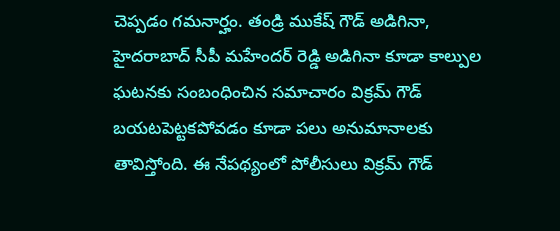చెప్పడం గమనార్హం. తండ్రి ముకేష్ గౌడ్ అడిగినా, హైదరాబాద్ సీపీ మహేందర్ రెడ్డి అడిగినా కూడా కాల్పుల ఘటనకు సంబంధించిన సమాచారం విక్రమ్ గౌడ్ బయటపెట్టకపోవడం కూడా పలు అనుమానాలకు తావిస్తోంది. ఈ నేపథ్యంలో పోలీసులు విక్రమ్ గౌడ్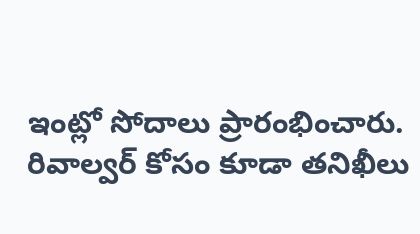ఇంట్లో సోదాలు ప్రారంభించారు. రివాల్వర్ కోసం కూడా తనిఖీలు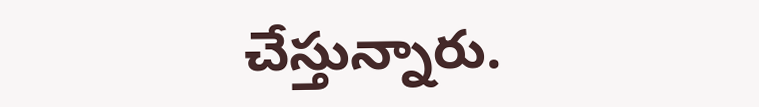చేస్తున్నారు.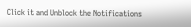Click it and Unblock the Notifications